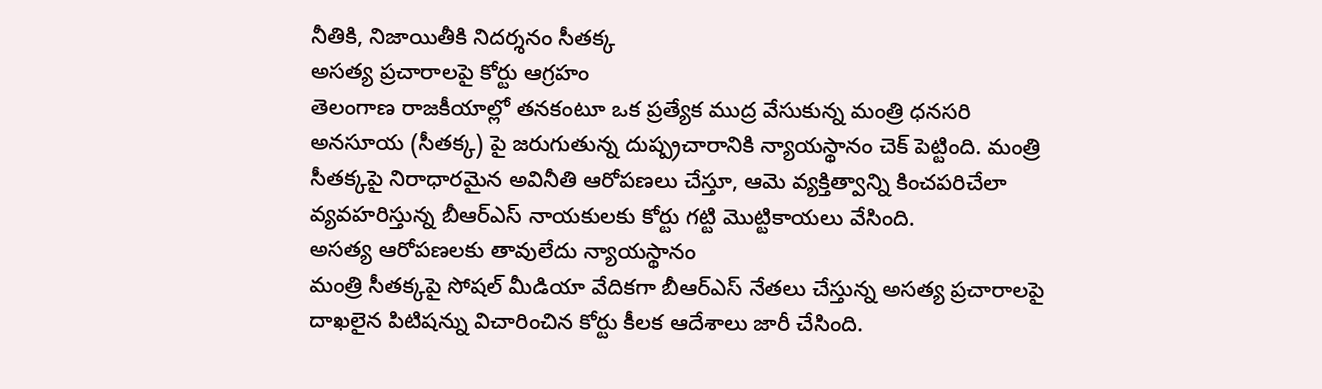నీతికి, నిజాయితీకి నిదర్శనం సీతక్క
అసత్య ప్రచారాలపై కోర్టు ఆగ్రహం
తెలంగాణ రాజకీయాల్లో తనకంటూ ఒక ప్రత్యేక ముద్ర వేసుకున్న మంత్రి ధనసరి అనసూయ (సీతక్క) పై జరుగుతున్న దుష్ప్రచారానికి న్యాయస్థానం చెక్ పెట్టింది. మంత్రి సీతక్కపై నిరాధారమైన అవినీతి ఆరోపణలు చేస్తూ, ఆమె వ్యక్తిత్వాన్ని కించపరిచేలా వ్యవహరిస్తున్న బీఆర్ఎస్ నాయకులకు కోర్టు గట్టి మొట్టికాయలు వేసింది.
అసత్య ఆరోపణలకు తావులేదు న్యాయస్థానం
మంత్రి సీతక్కపై సోషల్ మీడియా వేదికగా బీఆర్ఎస్ నేతలు చేస్తున్న అసత్య ప్రచారాలపై దాఖలైన పిటిషన్ను విచారించిన కోర్టు కీలక ఆదేశాలు జారీ చేసింది.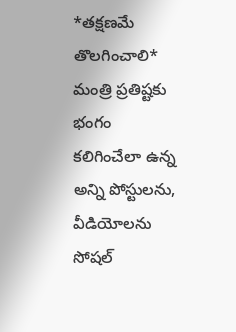*తక్షణమే తొలగించాలి*
మంత్రి ప్రతిష్టకు భంగం కలిగించేలా ఉన్న అన్ని పోస్టులను, వీడియోలను సోషల్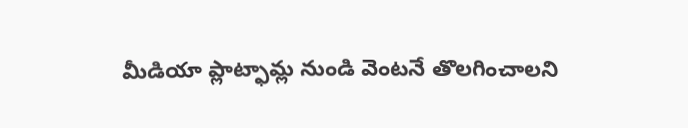మీడియా ప్లాట్ఫామ్ల నుండి వెంటనే తొలగించాలని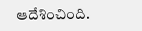ఆదేశించింది.